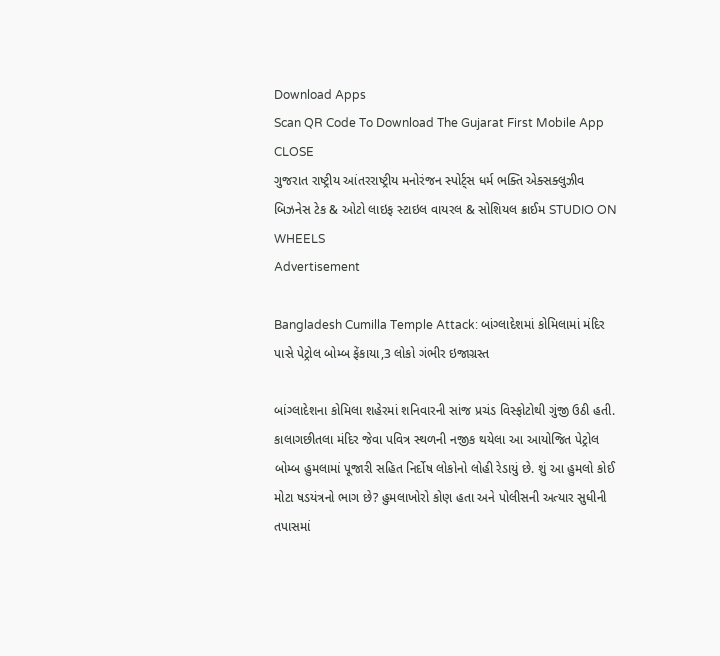Download Apps
Scan QR Code To Download The Gujarat First Mobile App CLOSE
ગુજરાત રાષ્ટ્રીય આંતરરાષ્ટ્રીય મનોરંજન સ્પોર્ટ્સ ધર્મ ભક્તિ એક્સક્લુઝીવ બિઝનેસ ટેક & ઓટો લાઇફ સ્ટાઇલ વાયરલ & સોશિયલ ક્રાઈમ STUDIO ON WHEELS
Advertisement

Bangladesh Cumilla Temple Attack: બાંગ્લાદેશમાં કોમિલામાં મંદિર પાસે પેટ્રોલ બોમ્બ ફેંકાયા,3 લોકો ગંભીર ઇજાગ્રસ્ત

બાંગ્લાદેશના કોમિલા શહેરમાં શનિવારની સાંજ પ્રચંડ વિસ્ફોટોથી ગુંજી ઉઠી હતી. કાલાગછીતલા મંદિર જેવા પવિત્ર સ્થળની નજીક થયેલા આ આયોજિત પેટ્રોલ બોમ્બ હુમલામાં પૂજારી સહિત નિર્દોષ લોકોનો લોહી રેડાયું છે. શું આ હુમલો કોઈ મોટા ષડયંત્રનો ભાગ છે? હુમલાખોરો કોણ હતા અને પોલીસની અત્યાર સુધીની તપાસમાં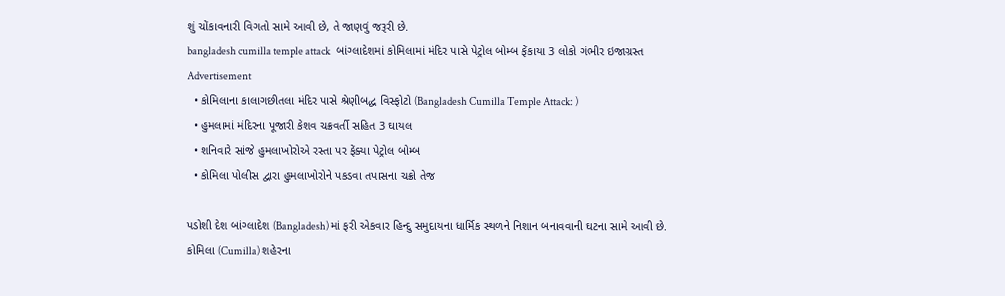શું ચોંકાવનારી વિગતો સામે આવી છે, તે જાણવું જરૂરી છે.
bangladesh cumilla temple attack   બાંગ્લાદેશમાં કોમિલામાં મંદિર પાસે પેટ્રોલ બોમ્બ ફેંકાયા 3 લોકો ગંભીર ઇજાગ્રસ્ત
Advertisement
  • કોમિલાના કાલાગછીતલા મંદિર પાસે શ્રેણીબદ્ધ વિસ્ફોટો (Bangladesh Cumilla Temple Attack: )
  • હુમલામાં મંદિરના પૂજારી કેશવ ચક્રવર્તી સહિત 3 ઘાયલ
  • શનિવારે સાંજે હુમલાખોરોએ રસ્તા પર ફેંક્યા પેટ્રોલ બોમ્બ
  • કોમિલા પોલીસ દ્વારા હુમલાખોરોને પકડવા તપાસના ચક્રો તેજ

પડોશી દેશ બાંગ્લાદેશ (Bangladesh) માં ફરી એકવાર હિન્દુ સમુદાયના ધાર્મિક સ્થળને નિશાન બનાવવાની ઘટના સામે આવી છે. કોમિલા (Cumilla) શહેરના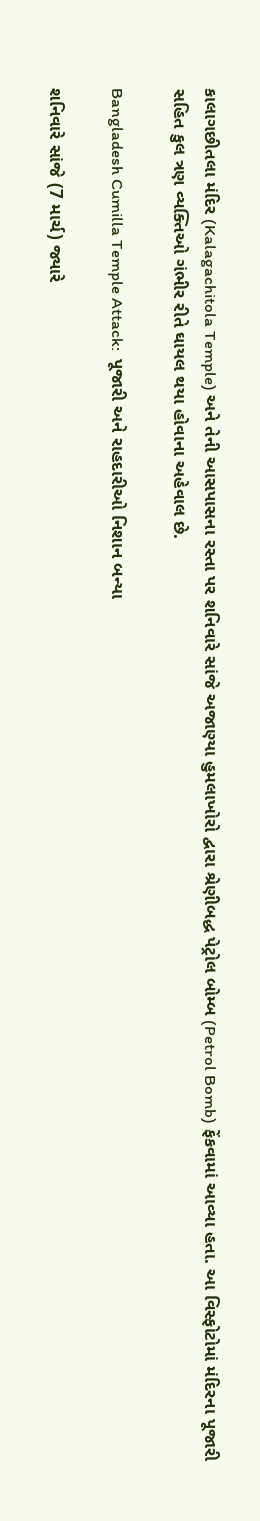કાલાગછીતલા મંદિર (Kalagachitola Temple) અને તેની આસપાસના રસ્તા પર શનિવારે સાંજે અજાણ્યા હુમલાખોરો દ્વારા શ્રેણીબદ્ધ પેટ્રોલ બોમ્બ (Petrol Bomb) ફેંકવામાં આવ્યા હતા. આ વિસ્ફોટોમાં મંદિરના પૂજારી સહિત કુલ ત્રણ વ્યક્તિઓ ગંભીર રીતે ઘાયલ થયા હોવાના અહેવાલ છે.

Bangladesh Cumilla Temple Attack:  પૂજારી અને રાહદારીઓ નિશાન બન્યા

શનિવારે સાંજે (7 માર્ચ) જ્યારે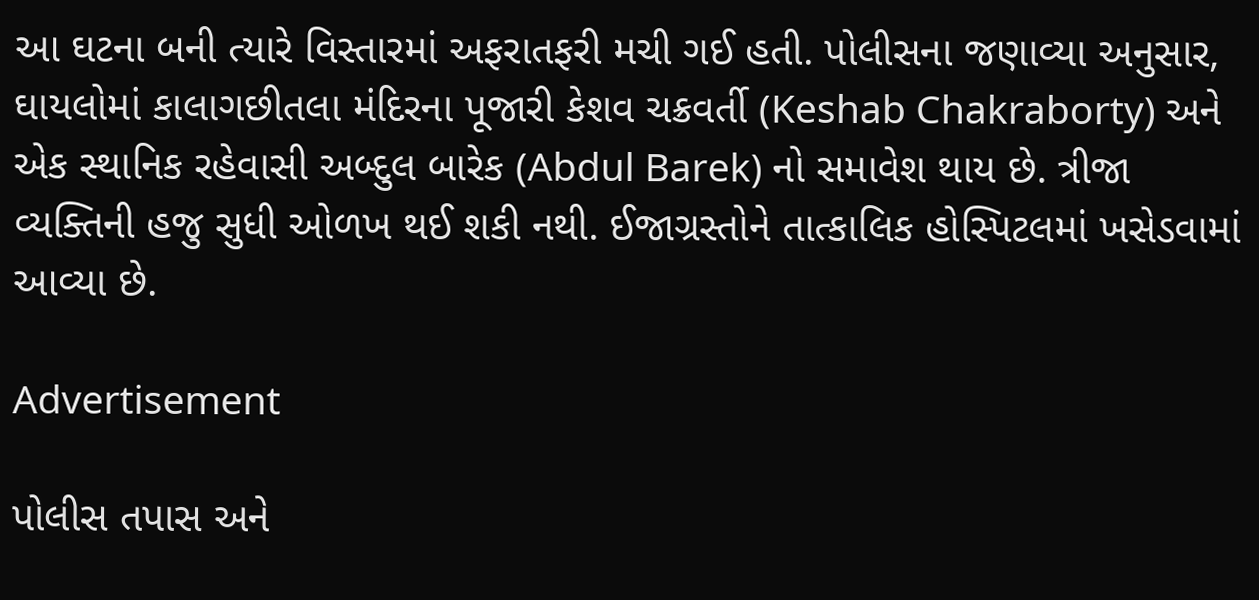આ ઘટના બની ત્યારે વિસ્તારમાં અફરાતફરી મચી ગઈ હતી. પોલીસના જણાવ્યા અનુસાર, ઘાયલોમાં કાલાગછીતલા મંદિરના પૂજારી કેશવ ચક્રવર્તી (Keshab Chakraborty) અને એક સ્થાનિક રહેવાસી અબ્દુલ બારેક (Abdul Barek) નો સમાવેશ થાય છે. ત્રીજા વ્યક્તિની હજુ સુધી ઓળખ થઈ શકી નથી. ઈજાગ્રસ્તોને તાત્કાલિક હોસ્પિટલમાં ખસેડવામાં આવ્યા છે.

Advertisement

પોલીસ તપાસ અને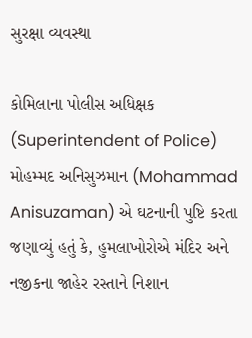સુરક્ષા વ્યવસ્થા

કોમિલાના પોલીસ અધિક્ષક (Superintendent of Police) મોહમ્મદ અનિસુઝમાન (Mohammad Anisuzaman) એ ઘટનાની પુષ્ટિ કરતા જણાવ્યું હતું કે, હુમલાખોરોએ મંદિર અને નજીકના જાહેર રસ્તાને નિશાન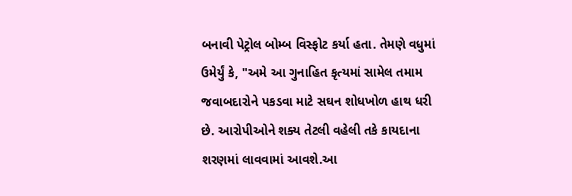બનાવી પેટ્રોલ બોમ્બ વિસ્ફોટ કર્યા હતા. તેમણે વધુમાં ઉમેર્યું કે, "અમે આ ગુનાહિત કૃત્યમાં સામેલ તમામ જવાબદારોને પકડવા માટે સઘન શોધખોળ હાથ ધરી છે. આરોપીઓને શક્ય તેટલી વહેલી તકે કાયદાના શરણમાં લાવવામાં આવશે.આ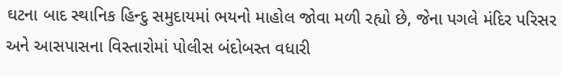ઘટના બાદ સ્થાનિક હિન્દુ સમુદાયમાં ભયનો માહોલ જોવા મળી રહ્યો છે, જેના પગલે મંદિર પરિસર અને આસપાસના વિસ્તારોમાં પોલીસ બંદોબસ્ત વધારી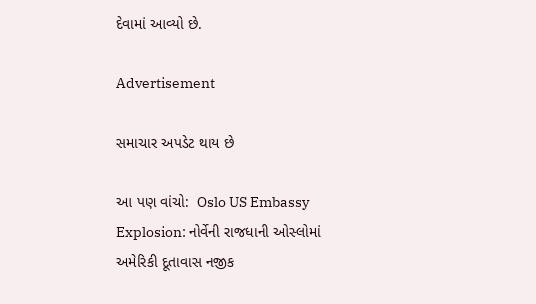દેવામાં આવ્યો છે.

Advertisement

સમાચાર અપડેટ થાય છે

આ પણ વાંચો:  Oslo US Embassy Explosion: નોર્વેની રાજધાની ઓસ્લોમાં અમેરિકી દૂતાવાસ નજીક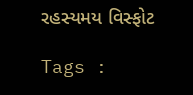રહસ્યમય વિસ્ફોટ

Tags :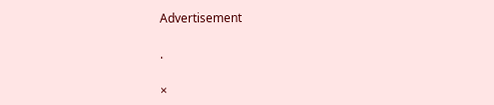Advertisement

.

×